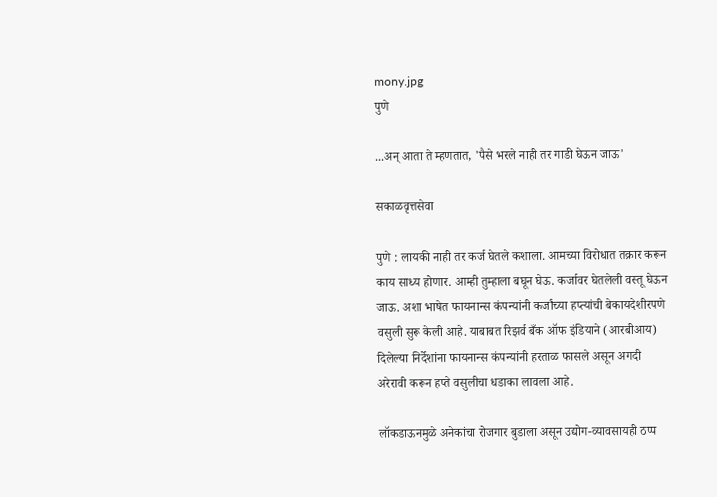mony.jpg
पुणे

...अन् आता ते म्हणतात, 'पैसे भरले नाही तर गाडी घेऊन जाऊ'

सकाळवृत्तसेवा

पुणे : लायकी नाही तर कर्ज घेतले कशाला. आमच्या विरोधात तक्रार करून काय साध्य होणार. आम्ही तुम्हाला बघून घेऊ. कर्जावर घेतलेली वस्तू घेऊन जाऊ. अशा भाषेत फायनान्स कंपन्यांनी कर्जांच्या हप्त्यांची बेकायदेशीरपणे वसुली सुरू केली आहे. याबाबत रिझर्व बँक ऑफ इंडियाने (आरबीआय) दिलेल्या निर्देशांना फायनान्स कंपन्यांनी हरताळ फासले असून अगदी अरेरावी करून हप्ते वसुलीचा धडाका लावला आहे.

लॉकडाऊनमुळे अनेकांचा रोजगार बुडाला असून उद्योग-व्यावसायही ठप्प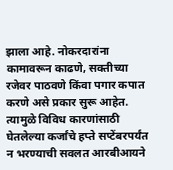झाला आहे. नोकरदारांना कामावरून काढणे, सक्तीच्या रजेवर पाठवणे किंवा पगार कपात करणे असे प्रकार सुरू आहेत. त्यामुळे विविध कारणांसाठी घेतलेल्या कर्जांचे हप्ते सप्टेंबरपर्यंत न भरण्याची सवलत आरबीआयने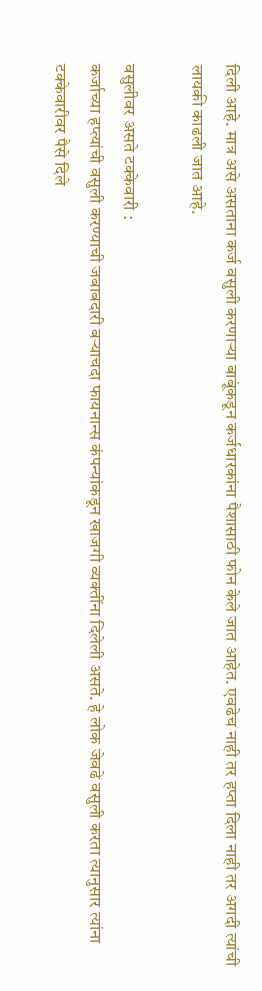दिली आहे. मात्र असे असताना कर्ज वसुली करणाऱ्या बाबूंकडून कर्जधारकांना पैशासाठी फोन केले जात आहेत. एवढेच नाही तर हप्ता दिला नाही तर अगदी त्यांची लायकी काढली जात आहे.

वसुलीवर असते टक्केवारी :
कर्जाच्या हप्त्यांची वसुली करण्याची जबाबदारी बऱ्याचदा फायनान्स कंपन्यांकडून खाजगी व्यक्तींना दिलेली असते. हे लोक जेवढे वसुली करता त्यानुसार त्यांना टक्केवारीवर पैसे दिले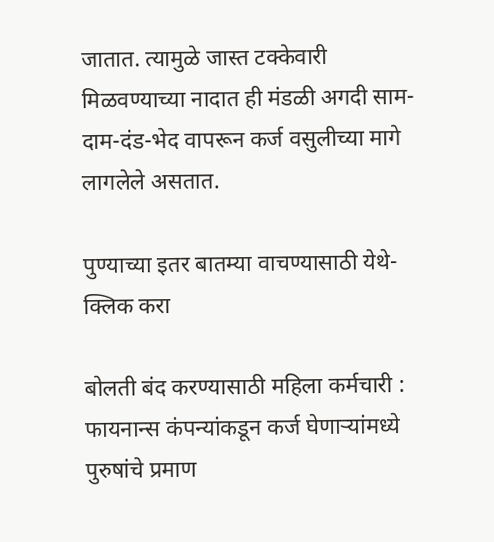जातात. त्यामुळे जास्त टक्केवारी मिळवण्याच्या नादात ही मंडळी अगदी साम-दाम-दंड-भेद वापरून कर्ज वसुलीच्या मागे लागलेले असतात.

पुण्याच्या इतर बातम्या वाचण्यासाठी येथे- क्लिक करा

बोलती बंद करण्यासाठी महिला कर्मचारी :
फायनान्स कंपन्यांकडून कर्ज घेणाऱ्यांमध्ये पुरुषांचे प्रमाण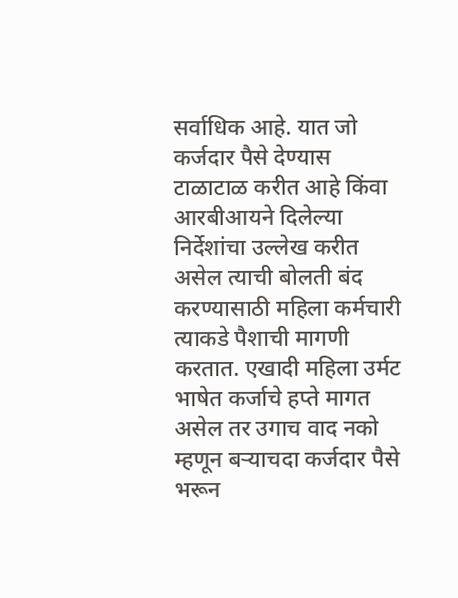सर्वाधिक आहे. यात जो कर्जदार पैसे देण्यास टाळाटाळ करीत आहे किंवा आरबीआयने दिलेल्या निर्देशांचा उल्लेख करीत असेल त्याची बोलती बंद करण्यासाठी महिला कर्मचारी त्याकडे पैशाची मागणी करतात. एखादी महिला उर्मट भाषेत कर्जाचे हप्ते मागत असेल तर उगाच वाद नको म्हणून बऱ्याचदा कर्जदार पैसे भरून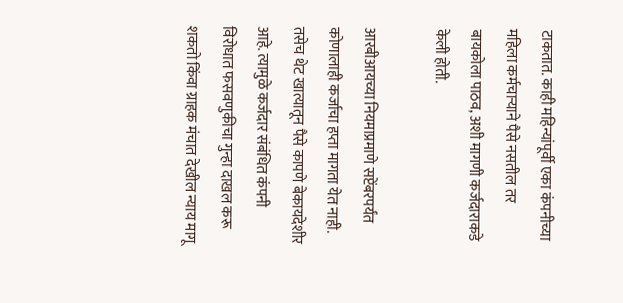टाकतात. काही महिन्यांपूर्वी एका कंपनीच्या महिला कर्मचाऱ्याने पैसे नसतील तर बायकोला पाठव, अशी मागणी कर्जदाराकडे केली होती.

आरबीआयच्या नियमाप्रमाणे सप्टेंबरपर्यंत कोणालाही कर्जाचा हप्ता मागता येत नाही. तसेच थेट खात्यातून पैसे कापणे बेकायदेशीर आहे. त्यामुळे कर्जदार संबंधित कंपनी विरोधात फसवणुकीचा गुन्हा दाखल करू शकतो किंवा ग्राहक मंचात देखील न्याय मागू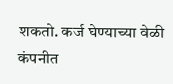शकतो. कर्ज घेण्याच्या वेळी कंपनीत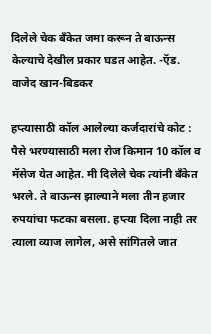दिलेले चेक बँकेत जमा करून ते बाऊन्स केल्याचे देखील प्रकार घडत आहेत. -ऍड. वाजेद खान-बिडकर

हप्त्यासाठी कॉल आलेल्या कर्जदारांचे कोट : पैसे भरण्यासाठी मला रोज किमान 10 कॉल व मॅसेज येत आहेत. मी दिलेले चेक त्यांनी बँकेत भरले. ते बाऊन्स झाल्याने मला तीन हजार रुपयांचा फटका बसला. हप्त्या दिला नाही तर त्याला व्याज लागेल, असे सांगितले जात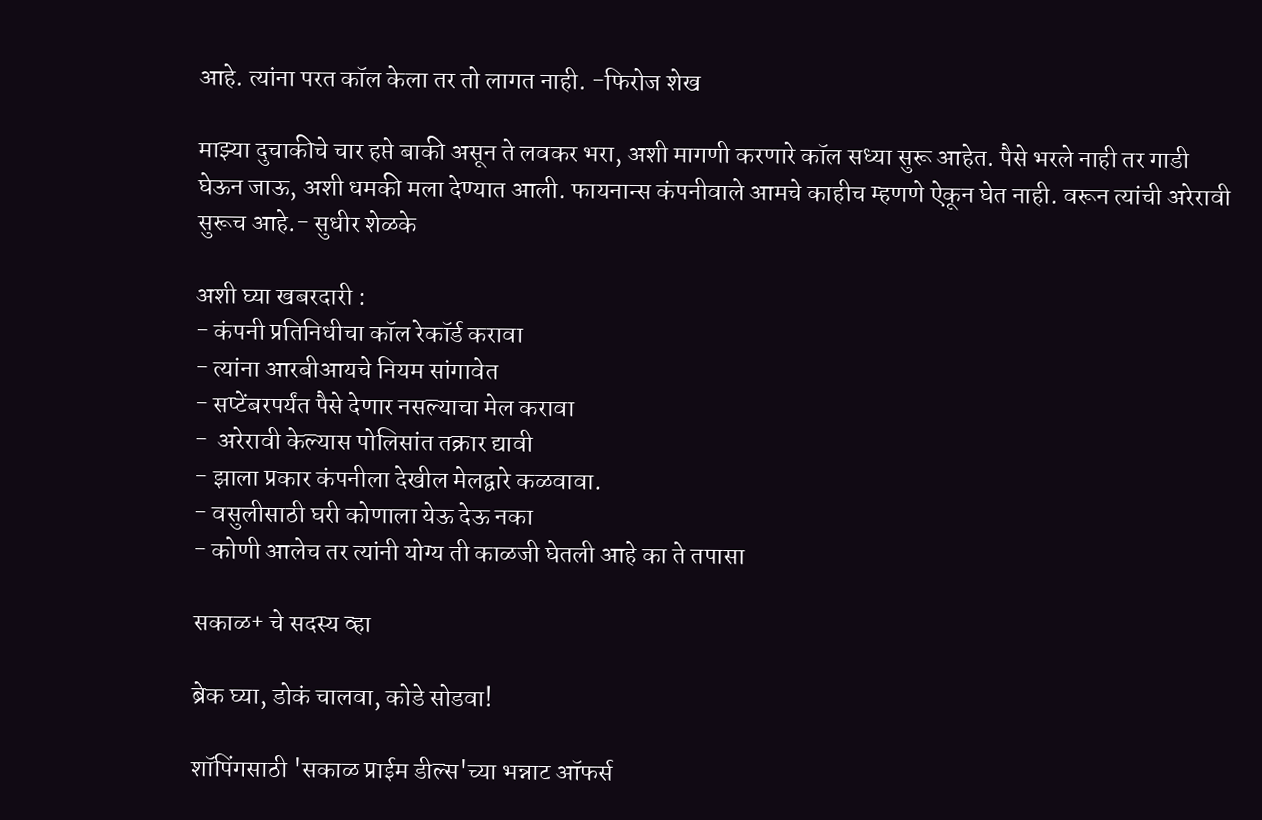आहे. त्यांना परत कॉल केला तर तो लागत नाही. -फिरोज शेख

माझ्या दुचाकीचे चार हप्ते बाकी असून ते लवकर भरा, अशी मागणी करणारे कॉल सध्या सुरू आहेत. पैसे भरले नाही तर गाडी घेऊन जाऊ, अशी धमकी मला देण्यात आली. फायनान्स कंपनीवाले आमचे काहीच म्हणणे ऐकून घेत नाही. वरून त्यांची अरेरावी सुरूच आहे.- सुधीर शेळके

अशी घ्या खबरदारी :
- कंपनी प्रतिनिधीचा कॉल रेकॉर्ड करावा
- त्यांना आरबीआयचे नियम सांगावेत
- सप्टेंबरपर्यंत पैसे देणार नसल्याचा मेल करावा
-  अरेरावी केल्यास पोलिसांत तक्रार द्यावी
- झाला प्रकार कंपनीला देखील मेलद्वारे कळवावा.
- वसुलीसाठी घरी कोणाला येऊ देऊ नका
- कोणी आलेच तर त्यांनी योग्य ती काळजी घेतली आहे का ते तपासा

सकाळ+ चे सदस्य व्हा

ब्रेक घ्या, डोकं चालवा, कोडे सोडवा!

शॉपिंगसाठी 'सकाळ प्राईम डील्स'च्या भन्नाट ऑफर्स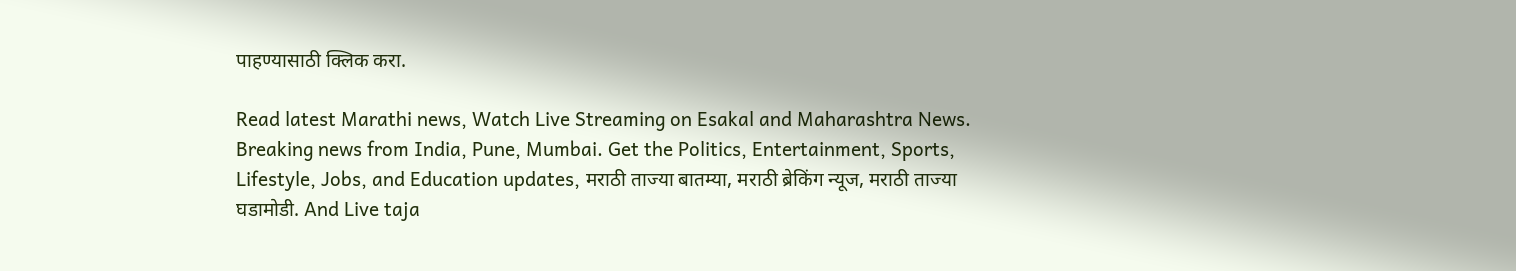पाहण्यासाठी क्लिक करा.

Read latest Marathi news, Watch Live Streaming on Esakal and Maharashtra News. Breaking news from India, Pune, Mumbai. Get the Politics, Entertainment, Sports, Lifestyle, Jobs, and Education updates, मराठी ताज्या बातम्या, मराठी ब्रेकिंग न्यूज, मराठी ताज्या घडामोडी. And Live taja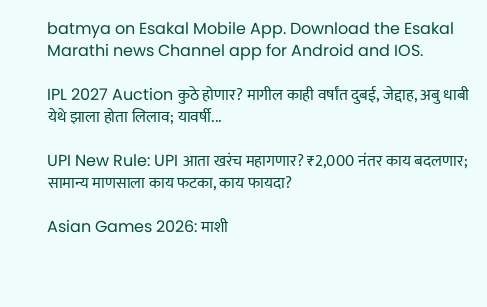batmya on Esakal Mobile App. Download the Esakal Marathi news Channel app for Android and IOS.

IPL 2027 Auction कुठे होणार? मागील काही वर्षांत दुबई, जेद्दाह, अबु धाबी येथे झाला होता लिलाव; यावर्षी...

UPI New Rule: UPI आता खरंच महागणार? ₹2,000 नंतर काय बदलणार; सामान्य माणसाला काय फटका, काय फायदा?

Asian Games 2026: माशी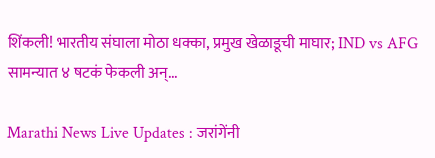शिंकली! भारतीय संघाला मोठा धक्का, प्रमुख खेळाडूची माघार; IND vs AFG सामन्यात ४ षटकं फेकली अन्...

Marathi News Live Updates : जरांगेंनी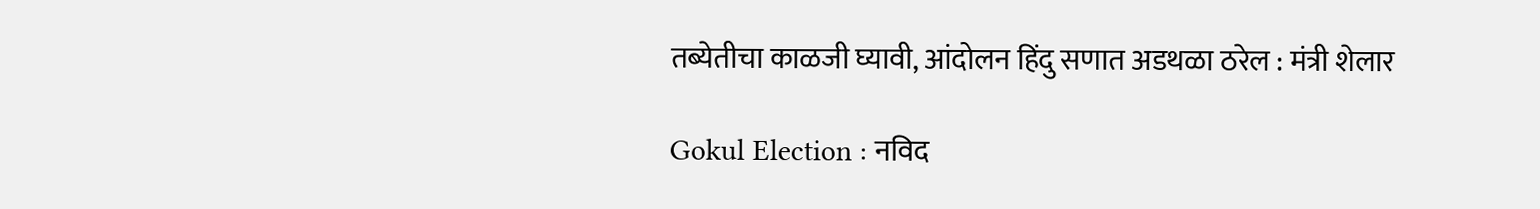तब्येतीचा काळजी घ्यावी, आंदोलन हिंदु सणात अडथळा ठरेल : मंत्री शेलार

Gokul Election : नविद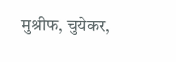मुश्रीफ, चुयेकर,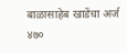बाळासाहेब खाडेंचा अर्ज ४७०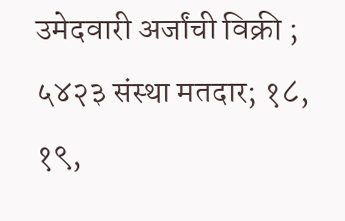उमेदवारी अर्जांची विक्री ; ५४२३ संस्था मतदार; १८, १९,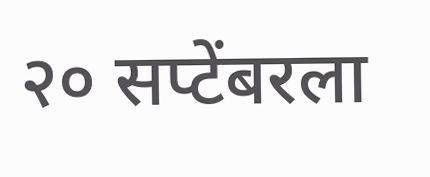२० सप्टेंबरला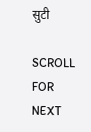सुटी

SCROLL FOR NEXT